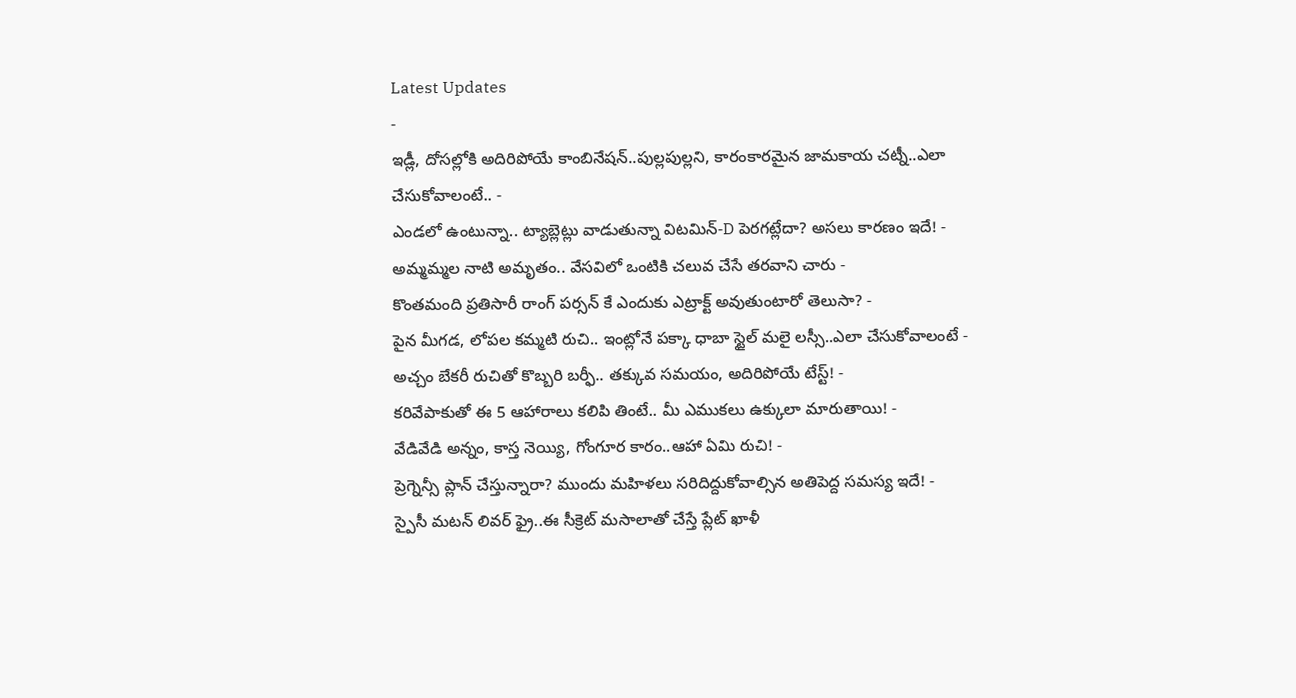Latest Updates
-
ఇడ్లీ, దోసల్లోకి అదిరిపోయే కాంబినేషన్..పుల్లపుల్లని, కారంకారమైన జామకాయ చట్నీ..ఎలా చేసుకోవాలంటే.. -
ఎండలో ఉంటున్నా.. ట్యాబ్లెట్లు వాడుతున్నా విటమిన్-D పెరగట్లేదా? అసలు కారణం ఇదే! -
అమ్మమ్మల నాటి అమృతం.. వేసవిలో ఒంటికి చలువ చేసే తరవాని చారు -
కొంతమంది ప్రతిసారీ రాంగ్ పర్సన్ కే ఎందుకు ఎట్రాక్ట్ అవుతుంటారో తెలుసా? -
పైన మీగడ, లోపల కమ్మటి రుచి.. ఇంట్లోనే పక్కా ధాబా స్టైల్ మలై లస్సీ..ఎలా చేసుకోవాలంటే -
అచ్చం బేకరీ రుచితో కొబ్బరి బర్ఫీ.. తక్కువ సమయం, అదిరిపోయే టేస్ట్! -
కరివేపాకుతో ఈ 5 ఆహారాలు కలిపి తింటే.. మీ ఎముకలు ఉక్కులా మారుతాయి! -
వేడివేడి అన్నం, కాస్త నెయ్యి, గోంగూర కారం..ఆహా ఏమి రుచి! -
ప్రెగ్నెన్సీ ప్లాన్ చేస్తున్నారా? ముందు మహిళలు సరిదిద్దుకోవాల్సిన అతిపెద్ద సమస్య ఇదే! -
స్పైసీ మటన్ లివర్ ఫ్రై..ఈ సీక్రెట్ మసాలాతో చేస్తే ప్లేట్ ఖాళీ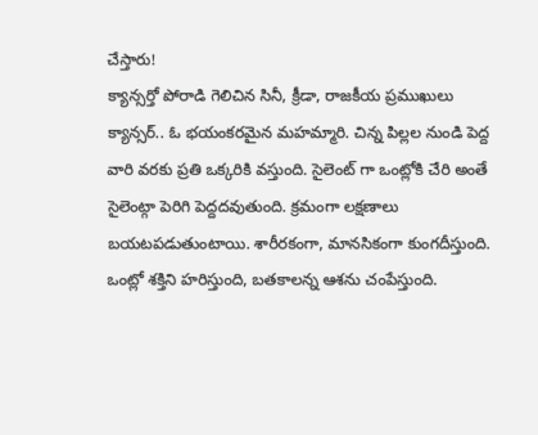చేస్తారు!
క్యాన్సర్తో పోరాడి గెలిచిన సినీ, క్రీడా, రాజకీయ ప్రముఖులు
క్యాన్సర్.. ఓ భయంకరమైన మహమ్మారి. చిన్న పిల్లల నుండి పెద్ద వారి వరకు ప్రతి ఒక్కరికి వస్తుంది. సైలెంట్ గా ఒంట్లోకి చేరి అంతే సైలెంట్గా పెరిగి పెద్దదవుతుంది. క్రమంగా లక్షణాలు బయటపడుతుంటాయి. శారీరకంగా, మానసికంగా కుంగదీస్తుంది. ఒంట్లో శక్తిని హరిస్తుంది, బతకాలన్న ఆశను చంపేస్తుంది.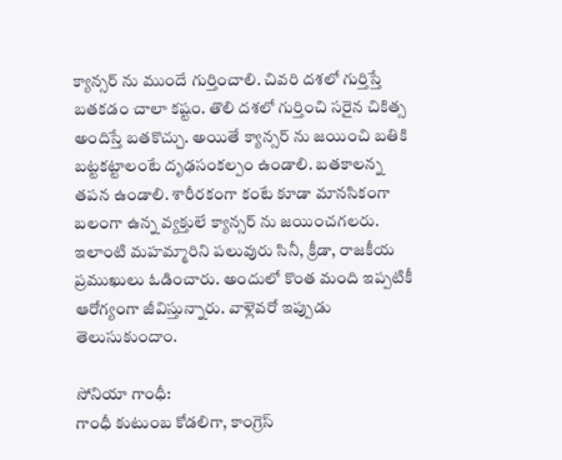క్యాన్సర్ ను ముందే గుర్తించాలి. చివరి దశలో గుర్తిస్తే బతకడం చాలా కష్టం. తొలి దశలో గుర్తించి సరైన చికిత్స అందిస్తే బతకొచ్చు. అయితే క్యాన్సర్ ను జయించి బతికి బట్టకట్టాలంటే దృఢసంకల్పం ఉండాలి. బతకాలన్న తపన ఉండాలి. శారీరకంగా కంటే కూడా మానసికంగా బలంగా ఉన్న వ్యక్తులే క్యాన్సర్ ను జయించగలరు. ఇలాంటి మహమ్మారిని పలువురు సినీ, క్రీడా, రాజకీయ ప్రముఖులు ఓడించారు. అందులో కొంత మంది ఇప్పటికీ ఆరోగ్యంగా జీవిస్తున్నారు. వాళ్లెవరో ఇప్పుడు తెలుసుకుందాం.

సోనియా గాంధీ:
గాంధీ కుటుంబ కోడలిగా, కాంగ్రెస్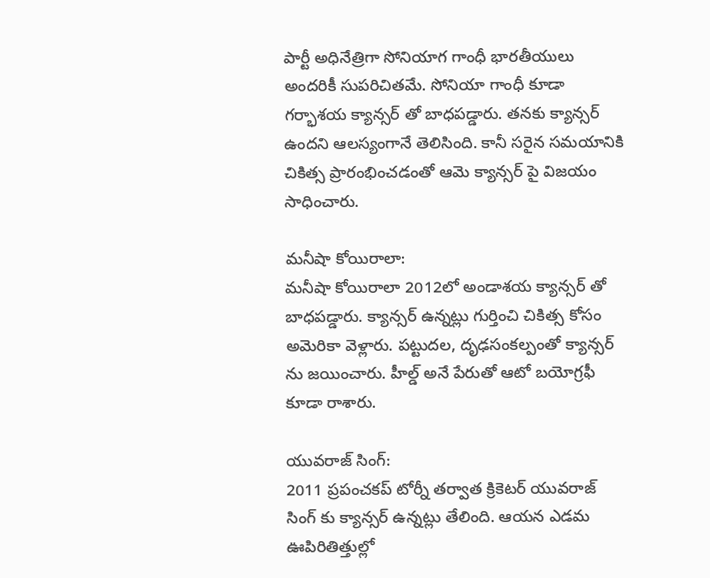పార్టీ అధినేత్రిగా సోనియాగ గాంధీ భారతీయులు అందరికీ సుపరిచితమే. సోనియా గాంధీ కూడా గర్భాశయ క్యాన్సర్ తో బాధపడ్డారు. తనకు క్యాన్సర్ ఉందని ఆలస్యంగానే తెలిసింది. కానీ సరైన సమయానికి చికిత్స ప్రారంభించడంతో ఆమె క్యాన్సర్ పై విజయం సాధించారు.

మనీషా కోయిరాలా:
మనీషా కోయిరాలా 2012లో అండాశయ క్యాన్సర్ తో బాధపడ్డారు. క్యాన్సర్ ఉన్నట్లు గుర్తించి చికిత్స కోసం అమెరికా వెళ్లారు. పట్టుదల, దృఢసంకల్పంతో క్యాన్సర్ ను జయించారు. హీల్డ్ అనే పేరుతో ఆటో బయోగ్రఫీ కూడా రాశారు.

యువరాజ్ సింగ్:
2011 ప్రపంచకప్ టోర్నీ తర్వాత క్రికెటర్ యువరాజ్ సింగ్ కు క్యాన్సర్ ఉన్నట్లు తేలింది. ఆయన ఎడమ ఊపిరితిత్తుల్లో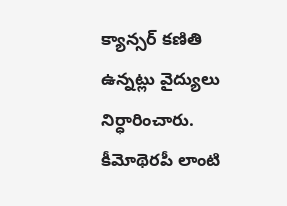క్యాన్సర్ కణితి ఉన్నట్లు వైద్యులు నిర్ధారించారు. కీమోథెరపీ లాంటి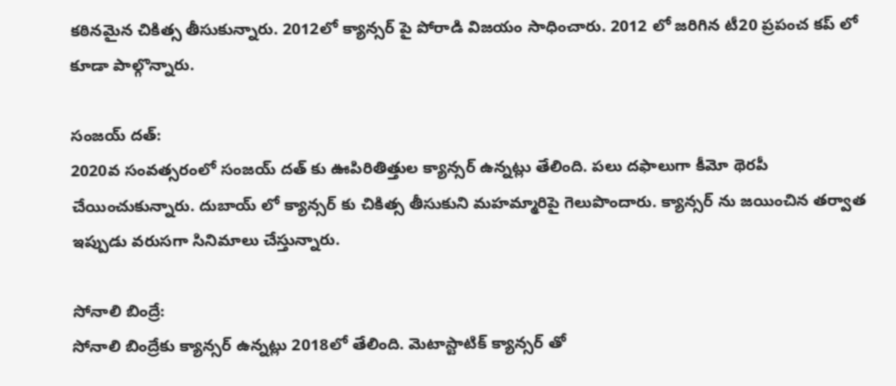కఠినమైన చికిత్స తీసుకున్నారు. 2012లో క్యాన్సర్ పై పోరాడి విజయం సాధించారు. 2012 లో జరిగిన టీ20 ప్రపంచ కప్ లో కూడా పాల్గొన్నారు.

సంజయ్ దత్:
2020వ సంవత్సరంలో సంజయ్ దత్ కు ఊపిరితిత్తుల క్యాన్సర్ ఉన్నట్లు తేలింది. పలు దఫాలుగా కీమో థెరపీ చేయించుకున్నారు. దుబాయ్ లో క్యాన్సర్ కు చికిత్స తీసుకుని మహమ్మారిపై గెలుపొందారు. క్యాన్సర్ ను జయించిన తర్వాత ఇప్పుడు వరుసగా సినిమాలు చేస్తున్నారు.

సోనాలి బింద్రే:
సోనాలి బింద్రేకు క్యాన్సర్ ఉన్నట్లు 2018లో తేలింది. మెటాస్టాటిక్ క్యాన్సర్ తో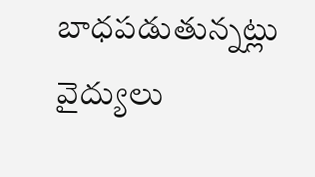బాధపడుతున్నట్లు వైద్యులు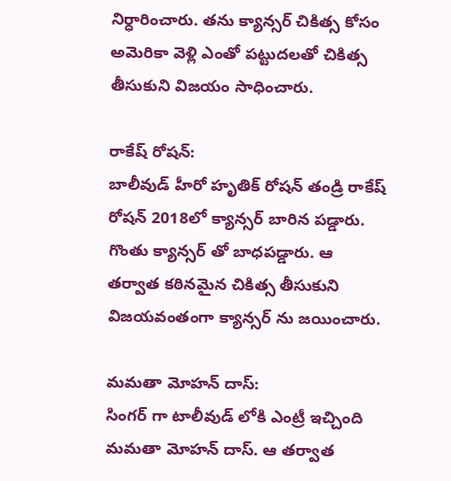నిర్ధారించారు. తను క్యాన్సర్ చికిత్స కోసం అమెరికా వెళ్లి ఎంతో పట్టుదలతో చికిత్స తీసుకుని విజయం సాధించారు.

రాకేష్ రోషన్:
బాలీవుడ్ హీరో హృతిక్ రోషన్ తండ్రి రాకేష్ రోషన్ 2018లో క్యాన్సర్ బారిన పడ్డారు. గొంతు క్యాన్సర్ తో బాధపడ్డారు. ఆ తర్వాత కఠినమైన చికిత్స తీసుకుని విజయవంతంగా క్యాన్సర్ ను జయించారు.

మమతా మోహన్ దాస్:
సింగర్ గా టాలీవుడ్ లోకి ఎంట్రీ ఇచ్చింది మమతా మోహన్ దాస్. ఆ తర్వాత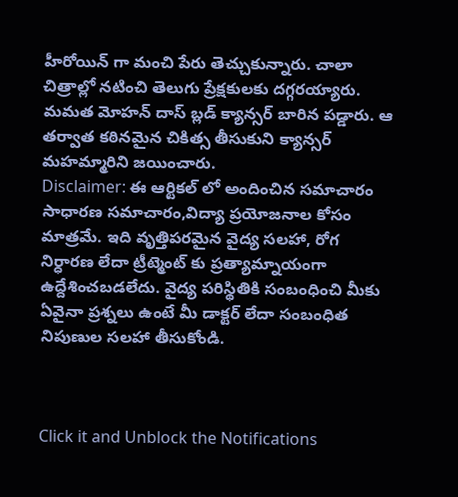హీరోయిన్ గా మంచి పేరు తెచ్చుకున్నారు. చాలా చిత్రాల్లో నటించి తెలుగు ప్రేక్షకులకు దగ్గరయ్యారు. మమత మోహన్ దాస్ బ్లడ్ క్యాన్సర్ బారిన పడ్డారు. ఆ తర్వాత కఠినమైన చికిత్స తీసుకుని క్యాన్సర్ మహమ్మారిని జయించారు.
Disclaimer: ఈ ఆర్టికల్ లో అందించిన సమాచారం సాధారణ సమాచారం,విద్యా ప్రయోజనాల కోసం మాత్రమే. ఇది వృత్తిపరమైన వైద్య సలహా, రోగ నిర్ధారణ లేదా ట్రీట్మెంట్ కు ప్రత్యామ్నాయంగా ఉద్దేశించబడలేదు. వైద్య పరిస్థితికి సంబంధించి మీకు ఏవైనా ప్రశ్నలు ఉంటే మీ డాక్టర్ లేదా సంబంధిత నిపుణుల సలహా తీసుకోండి.



Click it and Unblock the Notifications